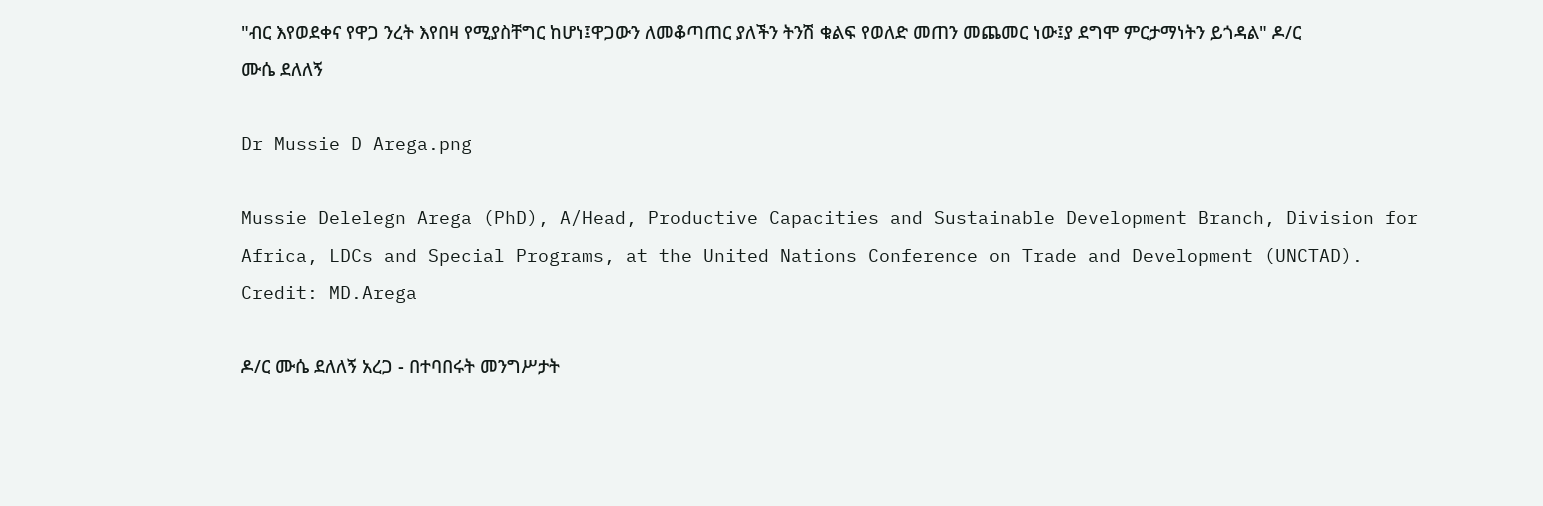"ብር እየወደቀና የዋጋ ንረት እየበዛ የሚያስቸግር ከሆነ፤ዋጋውን ለመቆጣጠር ያለችን ትንሽ ቁልፍ የወለድ መጠን መጨመር ነው፤ያ ደግሞ ምርታማነትን ይጎዳል" ዶ/ር ሙሴ ደለለኝ

Dr Mussie D Arega.png

Mussie Delelegn Arega (PhD), A/Head, Productive Capacities and Sustainable Development Branch, Division for Africa, LDCs and Special Programs, at the United Nations Conference on Trade and Development (UNCTAD). Credit: MD.Arega

ዶ/ር ሙሴ ደለለኝ አረጋ - በተባበሩት መንግሥታት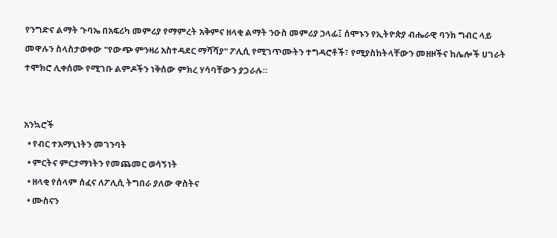የንግድና ልማት ጉባኤ በአፍሪካ መምሪያ የማምረት አቅምና ዘላቂ ልማት ንዑስ መምሪያ ኃላፊ፤ ሰሞኑን የኢትዮጵያ ብሔራዊ ባንክ ግብር ላይ መዋሉን ስላስታወቀው "የውጭ ምንዛሪ አስተዳደር ማሻሻያ" ፖሊሲ የሚገጥሙትን ተግዳሮቶች፣ የሚያስከትላቸውን መዘዞችና ከሌሎች ሀገራት ተሞክሮ ሊቀሰሙ የሚገቡ ልምዶችን ነቅሰው ምክረ ሃሳባቸውን ያጋራሉ።


አንኳሮች
  • የብር ተአማኒነትን መገንባት
  • ምርትና ምርታማነትን የመጨመር ወሳኝነት
  • ዘላቂ የሰላም ሰፈና ለፖሊሲ ትግበራ ያለው ዋስትና
  • ሙስናን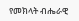የመክላት ብሔራዊ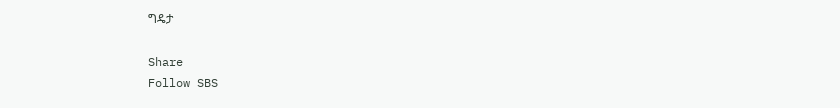ግዴታ

Share
Follow SBS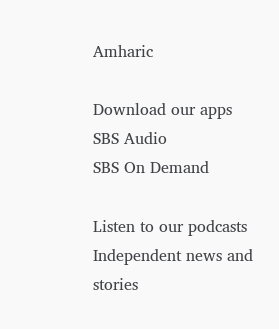Amharic

Download our apps
SBS Audio
SBS On Demand

Listen to our podcasts
Independent news and stories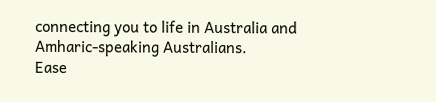connecting you to life in Australia and Amharic-speaking Australians.
Ease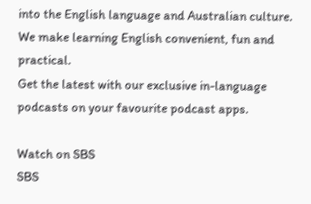into the English language and Australian culture. We make learning English convenient, fun and practical.
Get the latest with our exclusive in-language podcasts on your favourite podcast apps.

Watch on SBS
SBS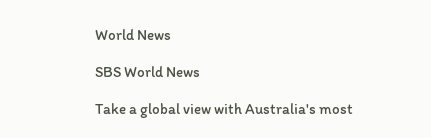World News

SBS World News

Take a global view with Australia's most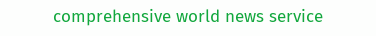comprehensive world news service